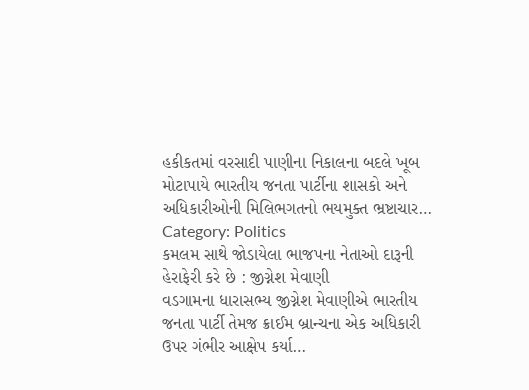હકીકતમાં વરસાદી પાણીના નિકાલના બદલે ખૂબ મોટાપાયે ભારતીય જનતા પાર્ટીના શાસકો અને અધિકારીઓની મિલિભગતનો ભયમુક્ત ભ્રષ્ટાચાર…
Category: Politics
કમલમ સાથે જોડાયેલા ભાજપના નેતાઓ દારૂની હેરાફેરી કરે છે : જીગ્નેશ મેવાણી
વડગામના ધારાસભ્ય જીગ્નેશ મેવાણીએ ભારતીય જનતા પાર્ટી તેમજ ક્રાઈમ બ્રાન્ચના એક અધિકારી ઉપર ગંભીર આક્ષેપ કર્યા…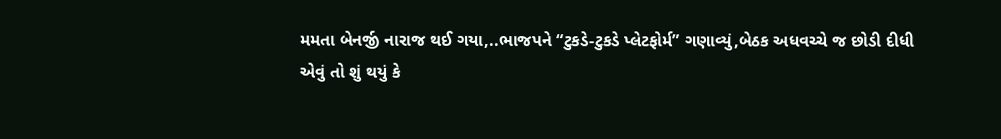મમતા બેનર્જી નારાજ થઈ ગયા,..ભાજપને “ટુકડે-ટુકડે પ્લેટફોર્મ” ગણાવ્યું,બેઠક અધવચ્ચે જ છોડી દીધી
એવું તો શું થયું કે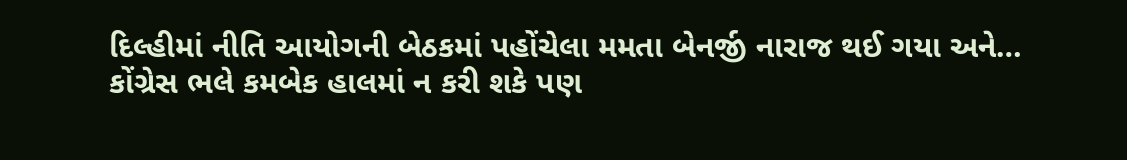દિલ્હીમાં નીતિ આયોગની બેઠકમાં પહોંચેલા મમતા બેનર્જી નારાજ થઈ ગયા અને…
કોંગ્રેસ ભલે કમબેક હાલમાં ન કરી શકે પણ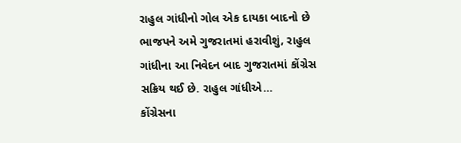રાહુલ ગાંધીનો ગોલ એક દાયકા બાદનો છે
ભાજપને અમે ગુજરાતમાં હરાવીશું, રાહુલ ગાંધીના આ નિવેદન બાદ ગુજરાતમાં કોંગ્રેસ સક્રિય થઈ છે. રાહુલ ગાંધીએ…
કોંગ્રેસના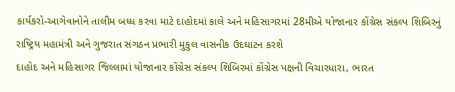કાર્યકરો-આગેવાનોને તાલીમ બધ્ધ કરવા માટે દાહોદમાં કાલે અને મહિસાગરમાં 28મીએ યોજાનાર કોંગ્રેસ સંકલ્પ શિબિરનું રાષ્ટ્રિય મહામંત્રી અને ગુજરાત સંગઠન પ્રભારી મુકુલ વાસનીક ઉદઘાટન કરશે
દાહોદ અને મહિસાગર જિલ્લામાં યોજાનાર કોંગ્રેસ સંકલ્પ શિબિરમાં કોંગ્રેસ પક્ષની વિચારધારા, ભારત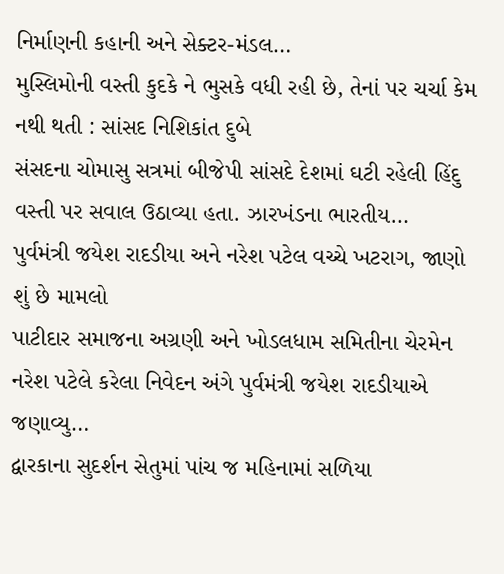નિર્માણની કહાની અને સેક્ટર-મંડલ…
મુસ્લિમોની વસ્તી કુદકે ને ભુસકે વધી રહી છે, તેનાં પર ચર્ચા કેમ નથી થતી : સાંસદ નિશિકાંત દુબે
સંસદના ચોમાસુ સત્રમાં બીજેપી સાંસદે દેશમાં ઘટી રહેલી હિંદુ વસ્તી પર સવાલ ઉઠાવ્યા હતા. ઝારખંડના ભારતીય…
પુર્વમંત્રી જયેશ રાદડીયા અને નરેશ પટેલ વચ્ચે ખટરાગ, જાણો શું છે મામલો
પાટીદાર સમાજના અગ્રણી અને ખોડલધામ સમિતીના ચેરમેન નરેશ પટેલે કરેલા નિવેદન અંગે પુર્વમંત્રી જયેશ રાદડીયાએ જણાવ્યુ…
દ્વારકાના સુદર્શન સેતુમાં પાંચ જ મહિનામાં સળિયા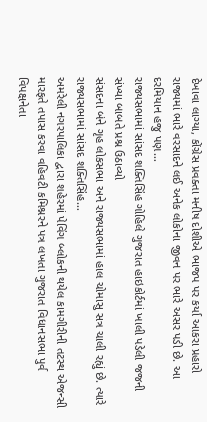દેખાવા લાગ્યા, કોંગ્રેસ પ્રવક્તા મનીષ દોશીએ ભાજપ પર કર્યા આકરા પ્રહારો
રાજ્યમાં ભારે વરસાદને લઈ અનેક લોકોના જીવન પર ભારે અસર પડી છે. આ દરમિયાન હજુ પણ…
રાજ્યસભામાં સાંસદ શક્તિસિંહ ગોહિલે ગુજરાત હાઇકોર્ટમાં ખાલી પડેલી જજની સંખ્યા બાબતે પ્રશ્ન ઉઠાવ્યો
સંસદના બંને ગૃહ લોકસભા અને રાજ્યસભામાં હાલ ચોમાસુ સત્ર ચાલી રહ્યું છે. ત્યારે રાજ્યસભામાં સાંસદ શક્તિસિંહ…
અમરેલી નગરપાલિકા દ્વારા શહેરમાં પેવિંગ બ્લોકની થયેલ કામગીરીની તટસ્થ એજન્સી મારફતે તપાસ કરવા વહિવટી કમિશ્નરને પત્ર લખતા ગુજરાત વિધાનસભા પુર્વ વિપક્ષનેતા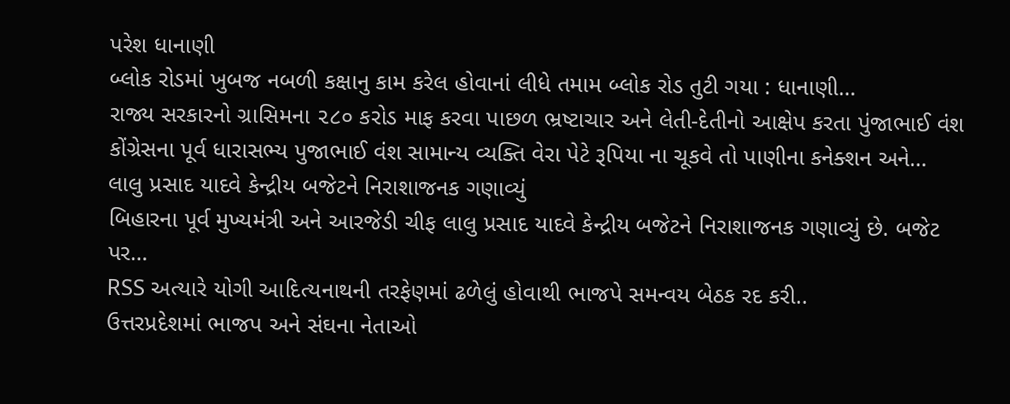પરેશ ધાનાણી
બ્લોક રોડમાં ખુબજ નબળી કક્ષાનુ કામ કરેલ હોવાનાં લીધે તમામ બ્લોક રોડ તુટી ગયા : ધાનાણી…
રાજ્ય સરકારનો ગ્રાસિમના ૨૮૦ કરોડ માફ કરવા પાછળ ભ્રષ્ટાચાર અને લેતી-દેતીનો આક્ષેપ કરતા પુંજાભાઈ વંશ
કોંગ્રેસના પૂર્વ ધારાસભ્ય પુજાભાઈ વંશ સામાન્ય વ્યક્તિ વેરા પેટે રૂપિયા ના ચૂકવે તો પાણીના કનેક્શન અને…
લાલુ પ્રસાદ યાદવે કેન્દ્રીય બજેટને નિરાશાજનક ગણાવ્યું
બિહારના પૂર્વ મુખ્યમંત્રી અને આરજેડી ચીફ લાલુ પ્રસાદ યાદવે કેન્દ્રીય બજેટને નિરાશાજનક ગણાવ્યું છે. બજેટ પર…
RSS અત્યારે યોગી આદિત્યનાથની તરફેણમાં ઢળેલું હોવાથી ભાજપે સમન્વય બેઠક રદ કરી..
ઉત્તરપ્રદેશમાં ભાજપ અને સંઘના નેતાઓ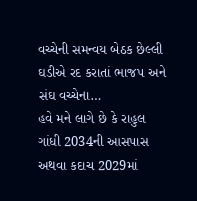વચ્ચેની સમન્વય બેઠક છેલ્લી ઘડીએ રદ કરાતાં ભાજપ અને સંઘ વચ્ચેના…
હવે મને લાગે છે કે રાહુલ ગાંધી 2034ની આસપાસ અથવા કદાચ 2029માં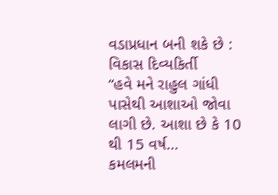વડાપ્રધાન બની શકે છે : વિકાસ દિવ્યકિર્તી
“હવે મને રાહુલ ગાંધી પાસેથી આશાઓ જોવા લાગી છે. આશા છે કે 10 થી 15 વર્ષ…
કમલમની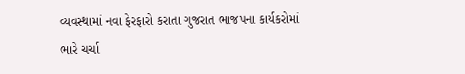વ્યવસ્થામાં નવા ફેરફારો કરાતા ગુજરાત ભાજપના કાર્યકરોમાં ભારે ચર્ચા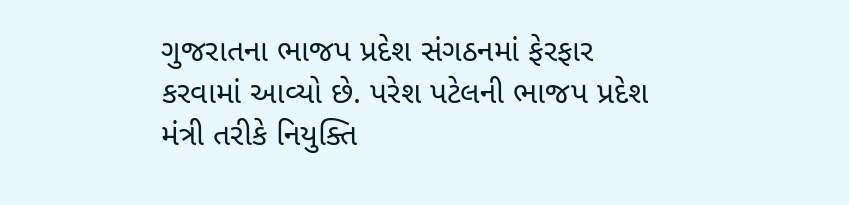ગુજરાતના ભાજપ પ્રદેશ સંગઠનમાં ફેરફાર કરવામાં આવ્યો છે. પરેશ પટેલની ભાજપ પ્રદેશ મંત્રી તરીકે નિયુક્તિ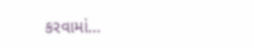કરવામાં…